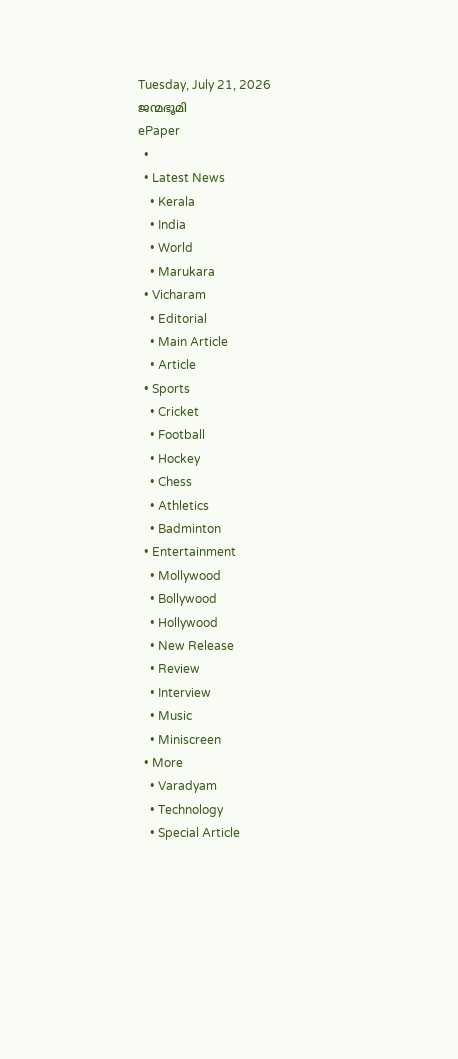Tuesday, July 21, 2026
ജന്മഭൂമി
ePaper
  •
  • Latest News
    • Kerala
    • India
    • World
    • Marukara
  • Vicharam
    • Editorial
    • Main Article
    • Article
  • Sports
    • Cricket
    • Football
    • Hockey
    • Chess
    • Athletics
    • Badminton
  • Entertainment
    • Mollywood
    • Bollywood
    • Hollywood
    • New Release
    • Review
    • Interview
    • Music
    • Miniscreen
  • More
    • Varadyam
    • Technology
    • Special Article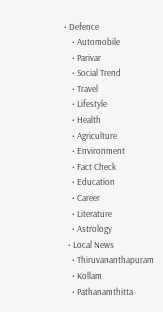• Defence
    • Automobile
    • Parivar
    • Social Trend
    • Travel
    • Lifestyle
    • Health
    • Agriculture
    • Environment
    • Fact Check
    • Education
    • Career
    • Literature
    • Astrology
  • Local News
    • Thiruvananthapuram
    • Kollam
    • Pathanamthitta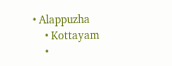• Alappuzha
    • Kottayam
    •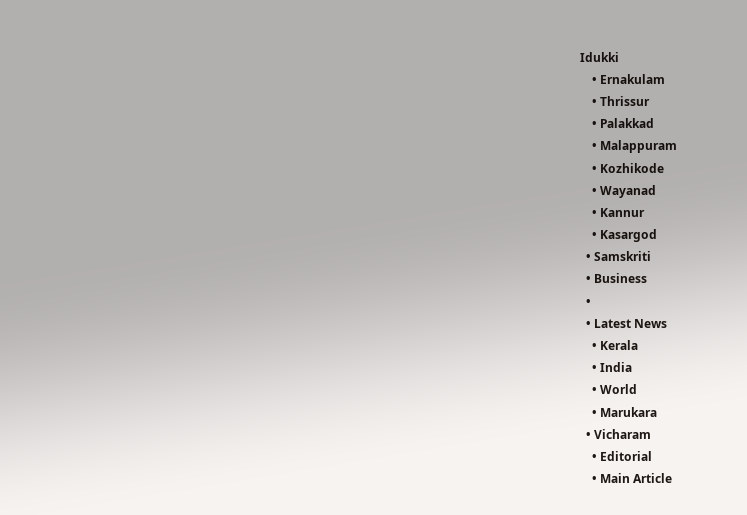Idukki
    • Ernakulam
    • Thrissur
    • Palakkad
    • Malappuram
    • Kozhikode
    • Wayanad
    • Kannur
    • Kasargod
  • Samskriti
  • Business
  •
  • Latest News
    • Kerala
    • India
    • World
    • Marukara
  • Vicharam
    • Editorial
    • Main Article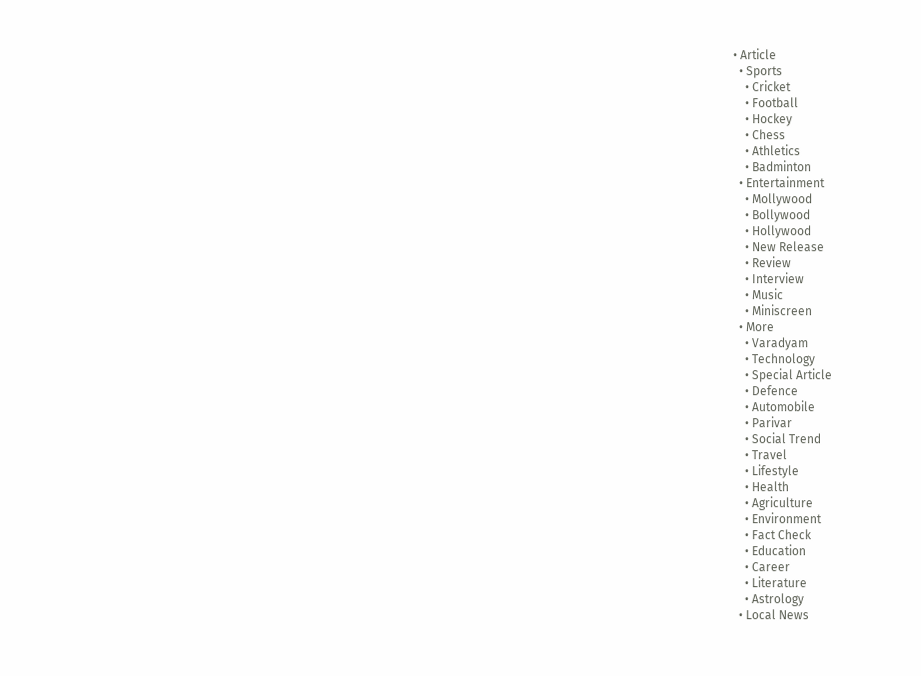• Article
  • Sports
    • Cricket
    • Football
    • Hockey
    • Chess
    • Athletics
    • Badminton
  • Entertainment
    • Mollywood
    • Bollywood
    • Hollywood
    • New Release
    • Review
    • Interview
    • Music
    • Miniscreen
  • More
    • Varadyam
    • Technology
    • Special Article
    • Defence
    • Automobile
    • Parivar
    • Social Trend
    • Travel
    • Lifestyle
    • Health
    • Agriculture
    • Environment
    • Fact Check
    • Education
    • Career
    • Literature
    • Astrology
  • Local News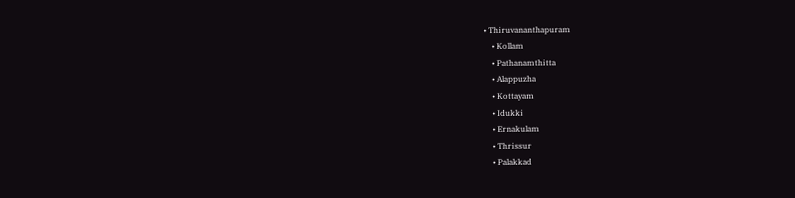• Thiruvananthapuram
    • Kollam
    • Pathanamthitta
    • Alappuzha
    • Kottayam
    • Idukki
    • Ernakulam
    • Thrissur
    • Palakkad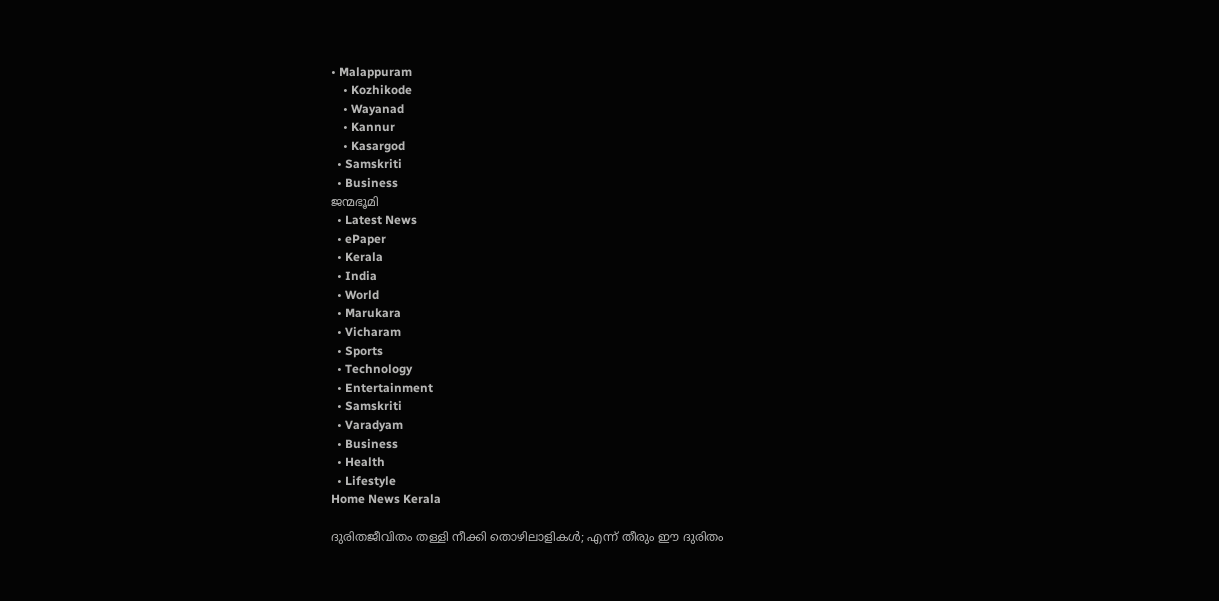• Malappuram
    • Kozhikode
    • Wayanad
    • Kannur
    • Kasargod
  • Samskriti
  • Business
ജന്മഭൂമി
  • Latest News
  • ePaper
  • Kerala
  • India
  • World
  • Marukara
  • Vicharam
  • Sports
  • Technology
  • Entertainment
  • Samskriti
  • Varadyam
  • Business
  • Health
  • Lifestyle
Home News Kerala

ദുരിതജീവിതം തള്ളി നീക്കി തൊഴിലാളികള്‍; എന്ന് തീരും ഈ ദുരിതം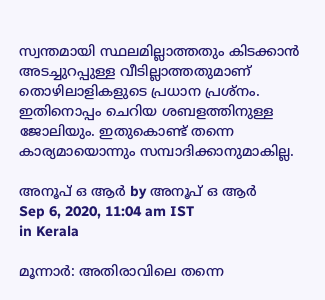സ്വന്തമായി സ്ഥലമില്ലാത്തതും കിടക്കാന്‍ അടച്ചുറപ്പുള്ള വീടില്ലാത്തതുമാണ് തൊഴിലാളികളുടെ പ്രധാന പ്രശ്നം. ഇതിനൊപ്പം ചെറിയ ശബളത്തിനുള്ള ജോലിയും. ഇതുകൊണ്ട് തന്നെ കാര്യമായൊന്നും സമ്പാദിക്കാനുമാകില്ല.

അനൂപ് ഒ ആര്‍ by അനൂപ് ഒ ആര്‍
Sep 6, 2020, 11:04 am IST
in Kerala

മൂന്നാര്‍: അതിരാവിലെ തന്നെ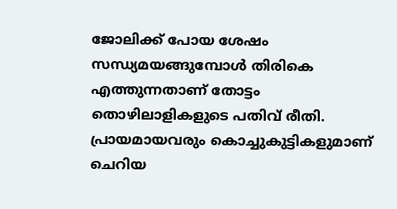ജോലിക്ക് പോയ ശേഷം സന്ധ്യമയങ്ങുമ്പോള്‍ തിരികെ എത്തുന്നതാണ് തോട്ടം തൊഴിലാളികളുടെ പതിവ് രീതി. പ്രായമായവരും കൊച്ചുകുട്ടികളുമാണ് ചെറിയ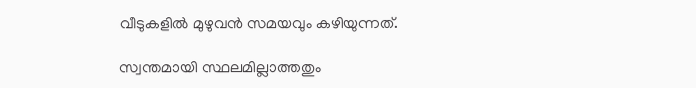വീടുകളില്‍ മുഴുവന്‍ സമയവും കഴിയുന്നത്.

സ്വന്തമായി സ്ഥലമില്ലാത്തതും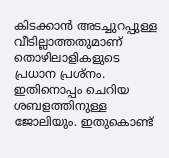കിടക്കാന്‍ അടച്ചുറപ്പുള്ള വീടില്ലാത്തതുമാണ് തൊഴിലാളികളുടെ പ്രധാന പ്രശ്നം. ഇതിനൊപ്പം ചെറിയ ശബളത്തിനുള്ള ജോലിയും. ഇതുകൊണ്ട്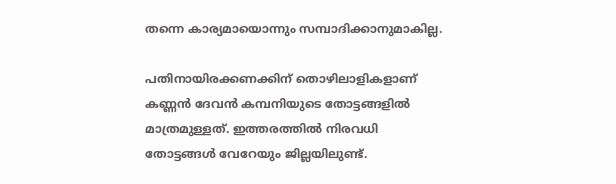തന്നെ കാര്യമായൊന്നും സമ്പാദിക്കാനുമാകില്ല.

പതിനായിരക്കണക്കിന് തൊഴിലാളികളാണ് കണ്ണന്‍ ദേവന്‍ കമ്പനിയുടെ തോട്ടങ്ങളില്‍ മാത്രമുള്ളത്. ഇത്തരത്തില്‍ നിരവധി തോട്ടങ്ങള്‍ വേറേയും ജില്ലയിലുണ്ട്.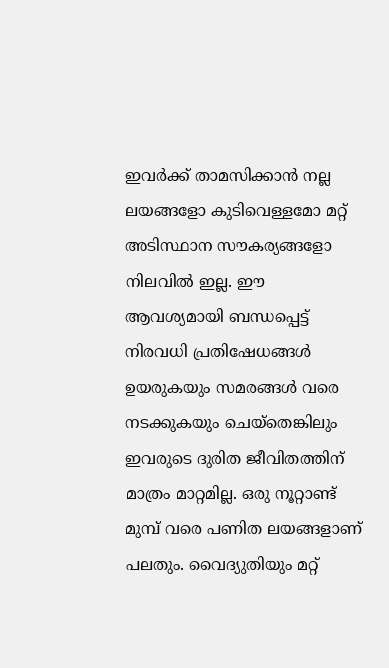ഇവര്‍ക്ക് താമസിക്കാന്‍ നല്ല ലയങ്ങളോ കുടിവെള്ളമോ മറ്റ് അടിസ്ഥാന സൗകര്യങ്ങളോ നിലവില്‍ ഇല്ല. ഈ ആവശ്യമായി ബന്ധപ്പെട്ട് നിരവധി പ്രതിഷേധങ്ങള്‍ ഉയരുകയും സമരങ്ങള്‍ വരെ നടക്കുകയും ചെയ്തെങ്കിലും ഇവരുടെ ദുരിത ജീവിതത്തിന് മാത്രം മാറ്റമില്ല. ഒരു നൂറ്റാണ്ട് മുമ്പ് വരെ പണിത ലയങ്ങളാണ് പലതും. വൈദ്യുതിയും മറ്റ്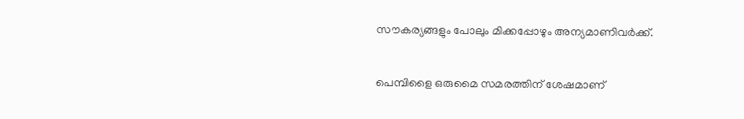സൗകര്യങ്ങളും പോലും മിക്കപ്പോഴും അന്യമാണിവര്‍ക്ക്.

പെമ്പിളൈ ഒരുമൈ സമരത്തിന് ശേഷമാണ്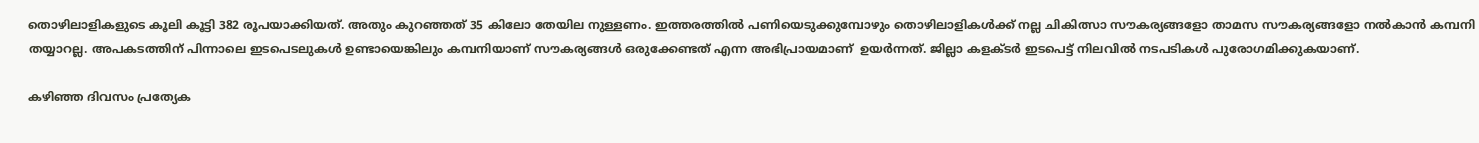തൊഴിലാളികളുടെ കൂലി കൂട്ടി 382 രൂപയാക്കിയത്. അതും കുറഞ്ഞത് 35 കിലോ തേയില നുള്ളണം. ഇത്തരത്തില്‍ പണിയെടുക്കുമ്പോഴും തൊഴിലാളികള്‍ക്ക് നല്ല ചികിത്സാ സൗകര്യങ്ങളോ താമസ സൗകര്യങ്ങളോ നല്‍കാന്‍ കമ്പനി തയ്യാറല്ല. അപകടത്തിന് പിന്നാലെ ഇടപെടലുകള്‍ ഉണ്ടായെങ്കിലും കമ്പനിയാണ് സൗകര്യങ്ങള്‍ ഒരുക്കേണ്ടത് എന്ന അഭിപ്രായമാണ്  ഉയര്‍ന്നത്. ജില്ലാ കളക്ടര്‍ ഇടപെട്ട് നിലവില്‍ നടപടികള്‍ പുരോഗമിക്കുകയാണ്.

കഴിഞ്ഞ ദിവസം പ്രത്യേക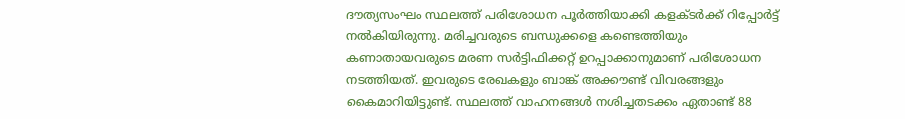ദൗത്യസംഘം സ്ഥലത്ത് പരിശോധന പൂര്‍ത്തിയാക്കി കളക്ടര്‍ക്ക് റിപ്പോര്‍ട്ട് നല്‍കിയിരുന്നു. മരിച്ചവരുടെ ബന്ധുക്കളെ കണ്ടെത്തിയും കണാതായവരുടെ മരണ സര്‍ട്ടിഫിക്കറ്റ് ഉറപ്പാക്കാനുമാണ് പരിശോധന നടത്തിയത്. ഇവരുടെ രേഖകളും ബാങ്ക് അക്കൗണ്ട് വിവരങ്ങളും കൈമാറിയിട്ടുണ്ട്. സ്ഥലത്ത് വാഹനങ്ങള്‍ നശിച്ചതടക്കം ഏതാണ്ട് 88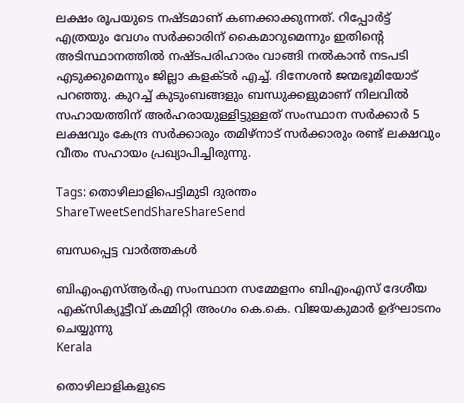ലക്ഷം രൂപയുടെ നഷ്ടമാണ് കണക്കാക്കുന്നത്. റിപ്പോര്‍ട്ട് എത്രയും വേഗം സര്‍ക്കാരിന് കൈമാറുമെന്നും ഇതിന്റെ അടിസ്ഥാനത്തില്‍ നഷ്ടപരിഹാരം വാങ്ങി നല്‍കാന്‍ നടപടി എടുക്കുമെന്നും ജില്ലാ കളക്ടര്‍ എച്ച്. ദിനേശന്‍ ജന്മഭൂമിയോട് പറഞ്ഞു. കുറച്ച് കുടുംബങ്ങളും ബന്ധുക്കളുമാണ് നിലവില്‍ സഹായത്തിന് അര്‍ഹരായുള്ളിട്ടുള്ളത് സംസ്ഥാന സര്‍ക്കാര്‍ 5 ലക്ഷവും കേന്ദ്ര സര്‍ക്കാരും തമിഴ്നാട് സര്‍ക്കാരും രണ്ട് ലക്ഷവും വീതം സഹായം പ്രഖ്യാപിച്ചിരുന്നു.

Tags: തൊഴിലാളിപെട്ടിമുടി ദുരന്തം
ShareTweetSendShareShareSend

ബന്ധപ്പെട്ട വാര്‍ത്തകള്‍

ബിഎംഎസ്ആര്‍എ സംസ്ഥാന സമ്മേളനം ബിഎംഎസ് ദേശീയ എക്‌സിക്യൂട്ടീവ് കമ്മിറ്റി അംഗം കെ.കെ. വിജയകുമാര്‍ ഉദ്ഘാടനം ചെയ്യുന്നു
Kerala

തൊഴിലാളികളുടെ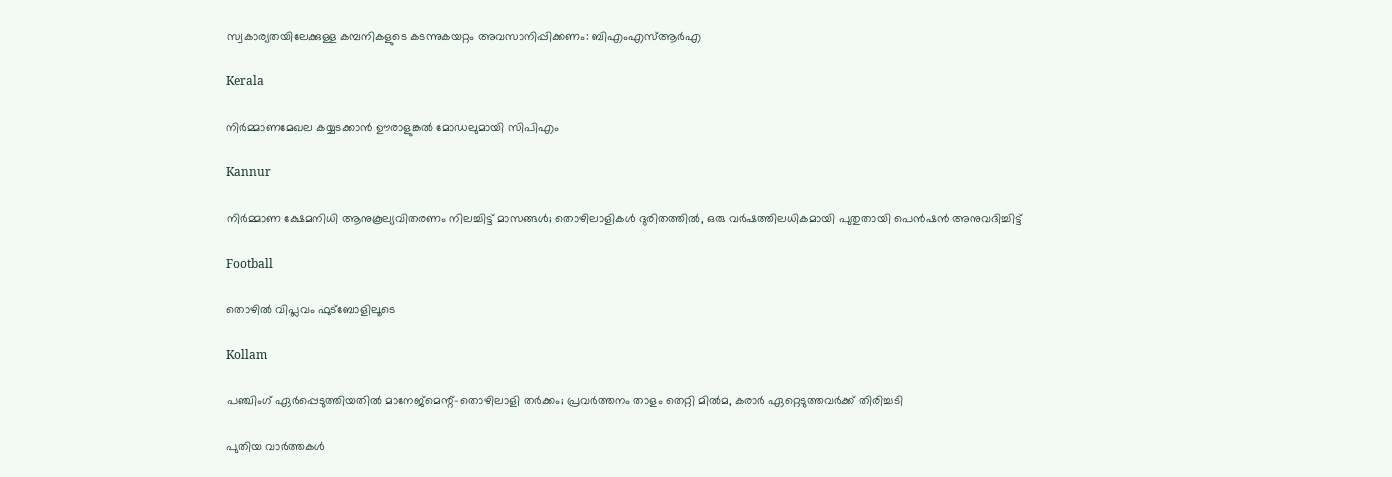സ്വകാര്യതയിലേക്കുള്ള കമ്പനികളുടെ കടന്നുകയറ്റം അവസാനിപ്പിക്കണം: ബിഎംഎസ്ആര്‍എ

Kerala

നിര്‍മ്മാണമേഖല കയ്യടക്കാന്‍ ഊരാളുങ്കല്‍ മോഡലുമായി സിപിഎം

Kannur

നിര്‍മ്മാണ ക്ഷേമനിധി ആനുകൂല്യവിതരണം നിലച്ചിട്ട് മാസങ്ങള്‍; തൊഴിലാളികള്‍ ദുരിതത്തില്‍, ഒരു വര്‍ഷത്തിലധികമായി പുതുതായി പെന്‍ഷന്‍ അനുവദിച്ചിട്ട്

Football

തൊഴിൽ വിപ്ലവം ഫുട്ബോളിലൂടെ

Kollam

പഞ്ചിംഗ് ഏര്‍പ്പെടുത്തിയതില്‍ മാനേജ്‌മെന്റ്-തൊഴിലാളി തര്‍ക്കം; പ്രവര്‍ത്തനം താളം തെറ്റി മില്‍മ, കരാർ ഏറ്റെടുത്തവർക്ക് തിരിച്ചടി

പുതിയ വാര്‍ത്തകള്‍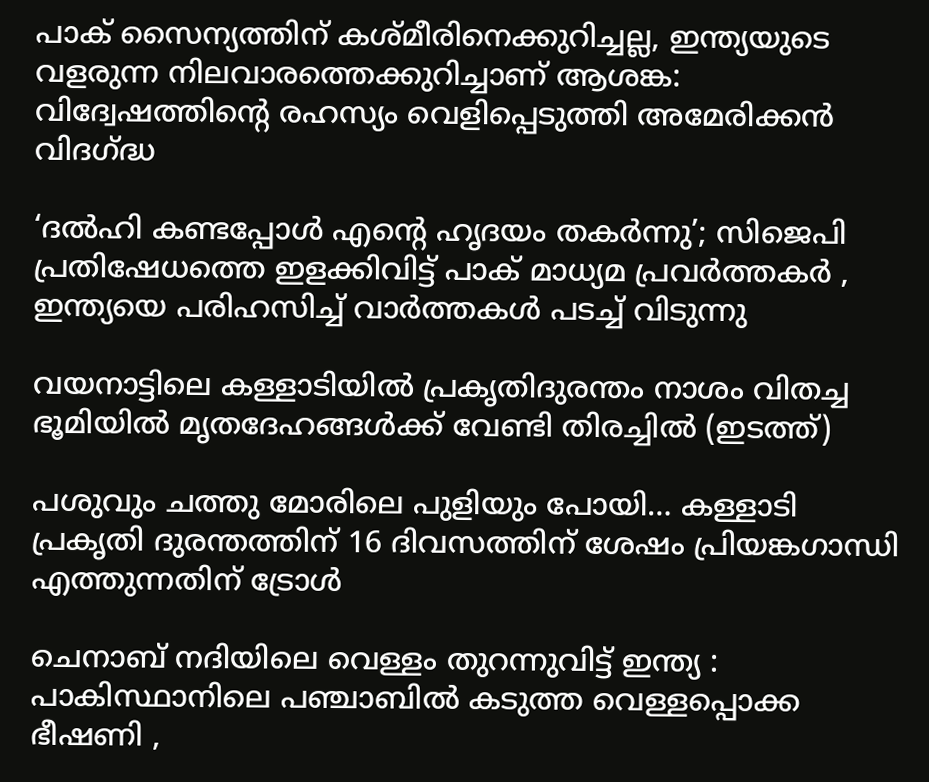പാക് സൈന്യത്തിന് കശ്മീരിനെക്കുറിച്ചല്ല, ഇന്ത്യയുടെ വളരുന്ന നിലവാരത്തെക്കുറിച്ചാണ് ആശങ്ക: വിദ്വേഷത്തിന്റെ രഹസ്യം വെളിപ്പെടുത്തി അമേരിക്കൻ വിദഗ്‌ദ്ധ

‘ദൽഹി കണ്ടപ്പോൾ എന്റെ ഹൃദയം തകർന്നു’; സിജെപി പ്രതിഷേധത്തെ ഇളക്കിവിട്ട് പാക് മാധ്യമ പ്രവർത്തകർ , ഇന്ത്യയെ പരിഹസിച്ച് വാർത്തകൾ പടച്ച് വിടുന്നു

വയനാട്ടിലെ കള്ളാടിയില്‍ പ്രകൃതിദുരന്തം നാശം വിതച്ച ഭൂമിയില്‍ മൃതദേഹങ്ങള്‍ക്ക് വേണ്ടി തിരച്ചില്‍ (ഇടത്ത്)

പശുവും ചത്തു മോരിലെ പുളിയും പോയി… കള്ളാടി പ്രകൃതി ദുരന്തത്തിന് 16 ദിവസത്തിന് ശേഷം പ്രിയങ്കഗാന്ധി എത്തുന്നതിന് ട്രോള്‍

ചെനാബ് നദിയിലെ വെള്ളം തുറന്നുവിട്ട് ഇന്ത്യ : പാകിസ്ഥാനിലെ പഞ്ചാബിൽ കടുത്ത വെള്ളപ്പൊക്ക ഭീഷണി ,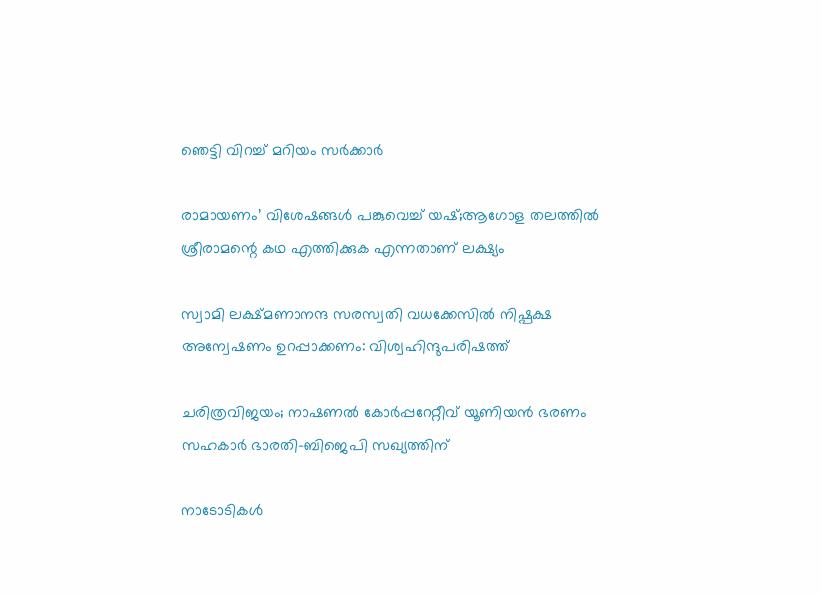ഞെട്ടി വിറച്ച് മറിയം സർക്കാർ

രാമായണം’ വിശേഷങ്ങൾ പങ്കുവെച്ച് യഷ്;ആഗോള തലത്തിൽ ശ്രീരാമന്റെ കഥ എത്തിക്കുക എന്നതാണ് ലക്ഷ്യം

സ്വാമി ലക്ഷ്മണാനന്ദ സരസ്വതി വധക്കേസില്‍ നിഷ്പക്ഷ അന്വേഷണം ഉറപ്പാക്കണം: വിശ്വഹിന്ദുപരിഷത്ത്

ചരിത്രവിജയം; നാഷണല്‍ കോര്‍പ്പറേറ്റീവ് യൂണിയന്‍ ഭരണം സഹകാര്‍ ഭാരതി-ബിജെപി സഖ്യത്തിന്

നാടോടികൾ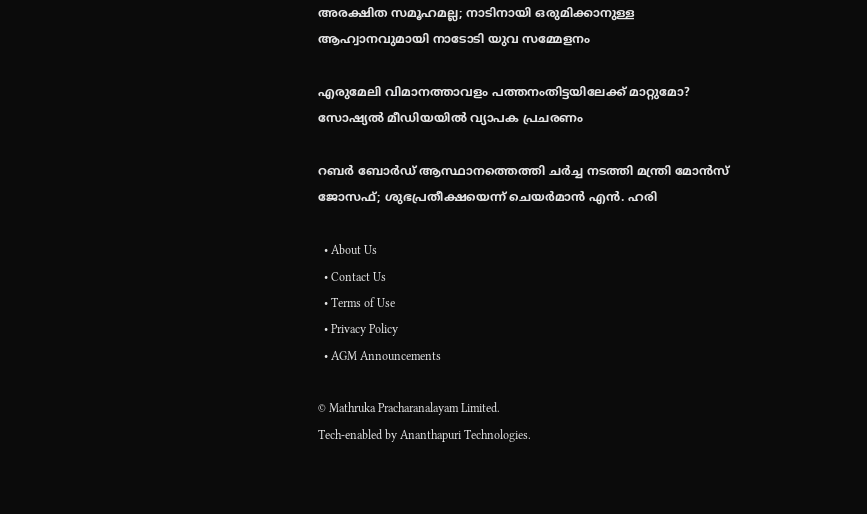അരക്ഷിത സമൂഹമല്ല; നാടിനായി ഒരുമിക്കാനുള്ള ആഹ്വാനവുമായി നാടോടി യുവ സമ്മേളനം

എരുമേലി വിമാനത്താവളം പത്തനംതിട്ടയിലേക്ക് മാറ്റുമോ? സോഷ്യല്‍ മീഡിയയില്‍ വ്യാപക പ്രചരണം

റബര്‍ ബോര്‍ഡ് ആസ്ഥാനത്തെത്തി ചര്‍ച്ച നടത്തി മന്ത്രി മോന്‍സ് ജോസഫ്; ശുഭപ്രതീക്ഷയെന്ന് ചെയര്‍മാന്‍ എന്‍. ഹരി

  • About Us
  • Contact Us
  • Terms of Use
  • Privacy Policy
  • AGM Announcements

© Mathruka Pracharanalayam Limited.
Tech-enabled by Ananthapuri Technologies.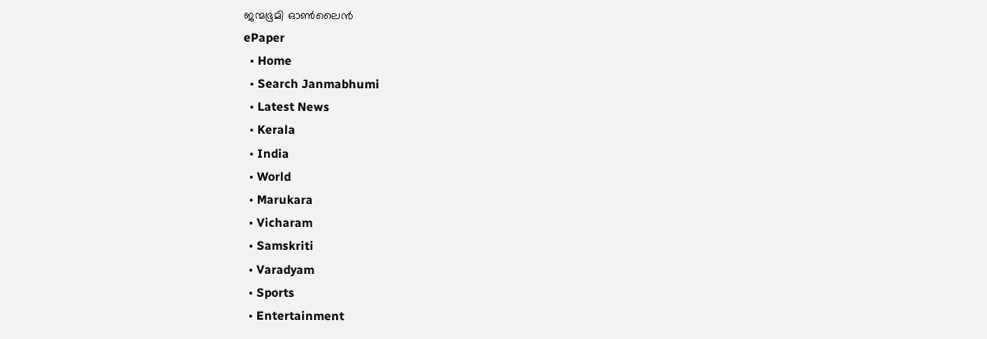ജന്മഭൂമി ഓണ്‍ലൈന്‍
ePaper
  • Home
  • Search Janmabhumi
  • Latest News
  • Kerala
  • India
  • World
  • Marukara
  • Vicharam
  • Samskriti
  • Varadyam
  • Sports
  • Entertainment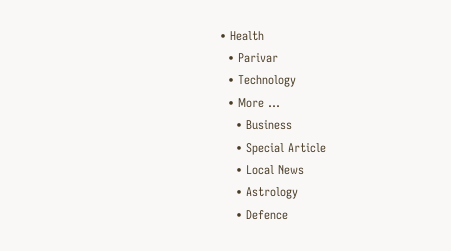• Health
  • Parivar
  • Technology
  • More …
    • Business
    • Special Article
    • Local News
    • Astrology
    • Defence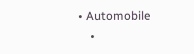• Automobile
    •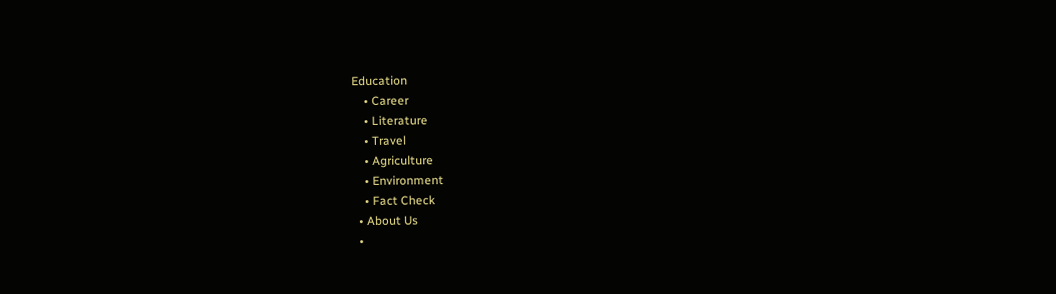Education
    • Career
    • Literature
    • Travel
    • Agriculture
    • Environment
    • Fact Check
  • About Us
  •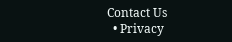Contact Us
  • Privacy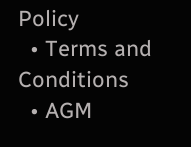Policy
  • Terms and Conditions
  • AGM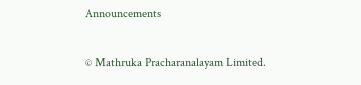Announcements

© Mathruka Pracharanalayam Limited.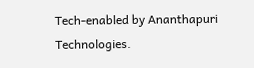Tech-enabled by Ananthapuri Technologies.